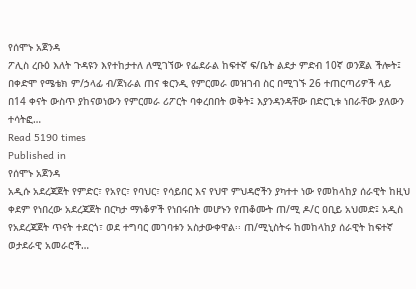የሰሞኑ አጀንዳ
ፖሊስ ረቡዕ እለት ጉዳዩን እየተከታተለ ለሚገኘው የፌደራል ከፍተኛ ፍ/ቤት ልደታ ምድብ 10ኛ ወንጀል ችሎት፤ በቀድሞ የሜቴክ ም/ኃላፊ ብ/ጀነራል ጠና ቁርንዲ የምርመራ መዝገብ ስር በሚገኙ 26 ተጠርጣሪዎች ላይ በ14 ቀናት ውስጥ ያከናወነውን የምርመራ ሪፖርት ባቀረበበት ወቅት፤ እያንዳንዳቸው በድርጊቱ ነበራቸው ያለውን ተሳትፎ…
Read 5190 times
Published in
የሰሞኑ አጀንዳ
አዲሱ አደረጃጀት የምድር፣ የአየር፣ የባህር፣ የሳይበር እና የህዋ ምህዳሮችን ያካተተ ነው የመከላከያ ሰራዊት ከዚህ ቀደም የነበረው አደረጃጀት በርካታ ማነቆዎች የነበሩበት መሆኑን የጠቆሙት ጠ/ሚ ዶ/ር ዐቢይ አህመድ፤ አዲስ የአደረጃጀት ጥናት ተደርጎ፣ ወደ ተግባር መገባቱን አስታውቀዋል፡፡ ጠ/ሚኒስትሩ ከመከላከያ ሰራዊት ከፍተኛ ወታደራዊ አመራሮች…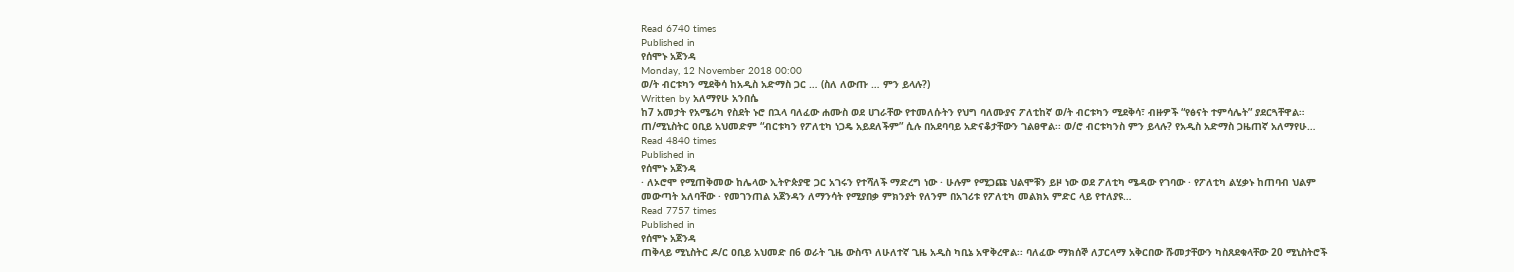Read 6740 times
Published in
የሰሞኑ አጀንዳ
Monday, 12 November 2018 00:00
ወ/ት ብርቱካን ሚደቅሳ ከአዲስ አድማስ ጋር … (ስለ ለውጡ … ምን ይላሉ?)
Written by አለማየሁ አንበሴ
ከ7 አመታት የአሜሪካ የስደት ኑሮ በኋላ ባለፈው ሐሙስ ወደ ሀገራቸው የተመለሱትን የህግ ባለሙያና ፖለቲከኛ ወ/ት ብርቱካን ሚደቅሳ፣ ብዙዎች “የፅናት ተምሳሌት” ያደርጓቸዋል። ጠ/ሚኒስትር ዐቢይ አህመድም “ብርቱካን የፖለቲካ ነጋዴ አይደለችም” ሲሉ በአደባባይ አድናቆታቸውን ገልፀዋል፡፡ ወ/ሮ ብርቱካንስ ምን ይላሉ? የአዲስ አድማስ ጋዜጠኛ አለማየሁ…
Read 4840 times
Published in
የሰሞኑ አጀንዳ
· ለኦሮሞ የሚጠቅመው ከሌላው ኢትዮጵያዊ ጋር አገሩን የተሻለች ማድረግ ነው · ሁሉም የሚጋጩ ህልሞቹን ይዞ ነው ወደ ፖለቲካ ሜዳው የገባው · የፖለቲካ ልሂቃኑ ከጠባብ ህልም መውጣት አለባቸው · የመገንጠል አጀንዳን ለማንሳት የሚያበቃ ምክንያት የለንም በአገሪቱ የፖለቲካ መልክአ ምድር ላይ የተለያዩ…
Read 7757 times
Published in
የሰሞኑ አጀንዳ
ጠቅላይ ሚኒስትር ዶ/ር ዐቢይ አህመድ በ6 ወራት ጊዜ ውስጥ ለሁለተኛ ጊዜ አዲስ ካቢኔ አዋቅረዋል፡፡ ባለፈው ማክሰኞ ለፓርላማ አቅርበው ሹመታቸውን ካስጸደቁላቸው 20 ሚኒስትሮች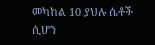መካከል 10 ያህሉ ሴቶች ሲሆን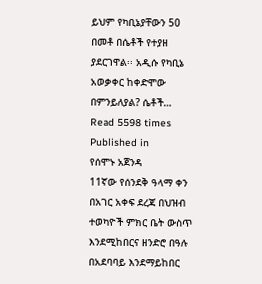ይህም የካቢኔያቸውን 50 በመቶ በሴቶች የተያዘ ያደርገዋል፡፡ አዲሱ የካቢኔ አወቃቀር ከቀድሞው በምንይለያል? ሴቶች…
Read 5598 times
Published in
የሰሞኑ አጀንዳ
11ኛው የሰንደቅ ዓላማ ቀን በአገር አቀፍ ደረጃ በህዝብ ተወካዮች ምክር ቤት ውስጥ እንደሚከበርና ዘንድሮ በዓሉ በአደባባይ እንደማይከበር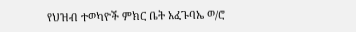የህዝብ ተወካዮች ምክር ቤት አፈጉባኤ ወ/ሮ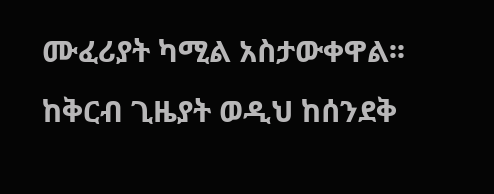ሙፈሪያት ካሚል አስታውቀዋል፡፡ ከቅርብ ጊዜያት ወዲህ ከሰንደቅ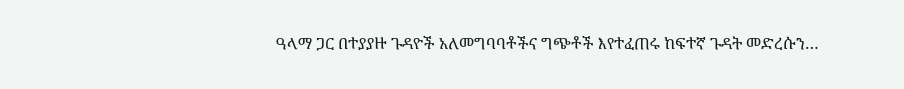ዓላማ ጋር በተያያዙ ጉዳዮች አለመግባባቶችና ግጭቶች እየተፈጠሩ ከፍተኛ ጉዳት መድረሱን…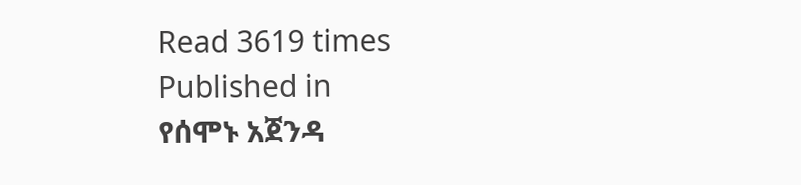Read 3619 times
Published in
የሰሞኑ አጀንዳ